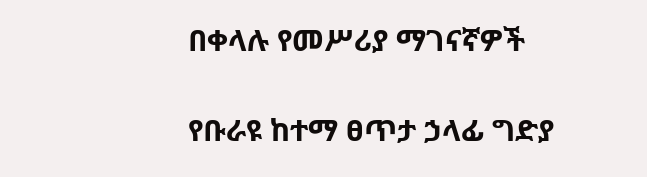በቀላሉ የመሥሪያ ማገናኛዎች

የቡራዩ ከተማ ፀጥታ ኃላፊ ግድያ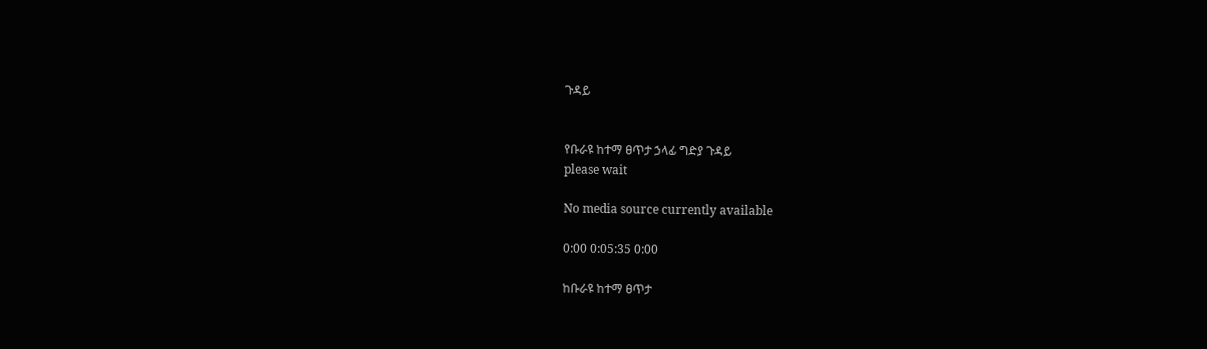ጉዳይ


የቡራዩ ከተማ ፀጥታ ኃላፊ ግድያ ጉዳይ
please wait

No media source currently available

0:00 0:05:35 0:00

ከቡራዩ ከተማ ፀጥታ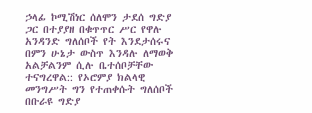ኃላፊ ኮሚሽነር ሰለሞን ታደሰ ግድያ ጋር በተያያዘ በቁጥጥር ሥር የዋሉ አንዳንድ ግለሰቦች የት እንደታሰሩና በምን ሁኔታ ውስጥ እንዳሉ ለማወቅ አልቻልንም ሲሉ ቤተሰቦቻቸው ተናግረዋል:: የኦሮምያ ክልላዊ መንግሥት ግን የተጠቀሱት ግለሰቦች በቡራዩ ግድያ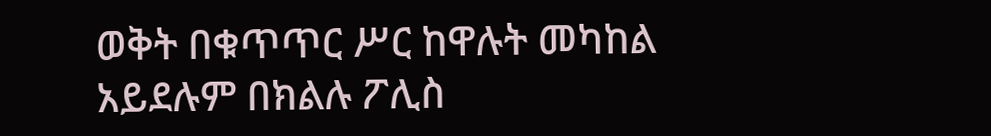ወቅት በቁጥጥር ሥር ከዋሉት መካከል አይደሉም በክልሉ ፖሊስ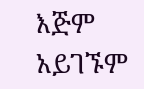እጅም አይገኙም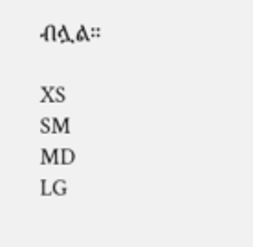ብሏል።

XS
SM
MD
LG